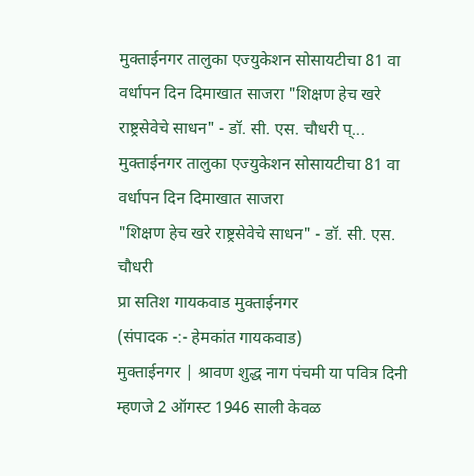मुक्ताईनगर तालुका एज्युकेशन सोसायटीचा 81 वा वर्धापन दिन दिमाखात साजरा "शिक्षण हेच खरे राष्ट्रसेवेचे साधन" - डॉ. सी. एस. चौधरी प्...
मुक्ताईनगर तालुका एज्युकेशन सोसायटीचा 81 वा वर्धापन दिन दिमाखात साजरा
"शिक्षण हेच खरे राष्ट्रसेवेचे साधन" - डॉ. सी. एस. चौधरी
प्रा सतिश गायकवाड मुक्ताईनगर
(संपादक -:- हेमकांत गायकवाड)
मुक्ताईनगर | श्रावण शुद्ध नाग पंचमी या पवित्र दिनी म्हणजे 2 ऑगस्ट 1946 साली केवळ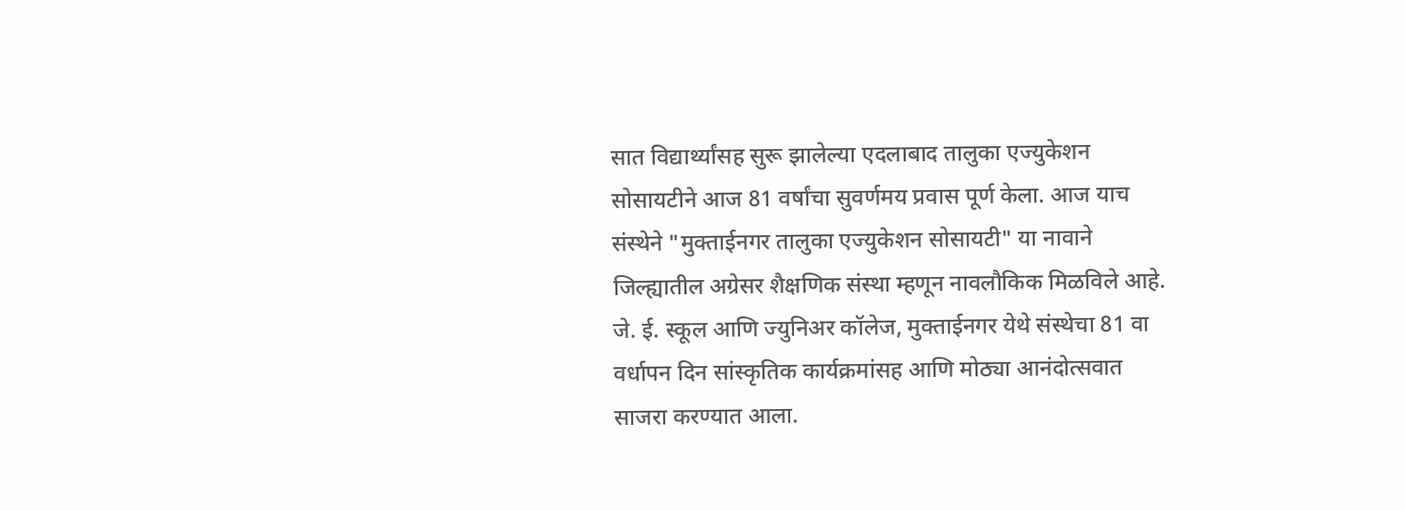सात विद्यार्थ्यांसह सुरू झालेल्या एदलाबाद तालुका एज्युकेशन सोसायटीने आज 81 वर्षांचा सुवर्णमय प्रवास पूर्ण केला. आज याच संस्थेने "मुक्ताईनगर तालुका एज्युकेशन सोसायटी" या नावाने जिल्ह्यातील अग्रेसर शैक्षणिक संस्था म्हणून नावलौकिक मिळविले आहे.
जे. ई. स्कूल आणि ज्युनिअर कॉलेज, मुक्ताईनगर येथे संस्थेचा 81 वा वर्धापन दिन सांस्कृतिक कार्यक्रमांसह आणि मोठ्या आनंदोत्सवात साजरा करण्यात आला.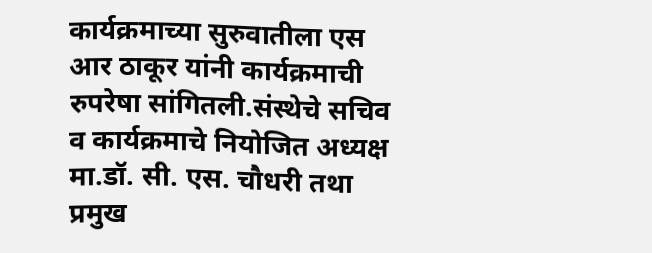कार्यक्रमाच्या सुरुवातीला एस आर ठाकूर यांनी कार्यक्रमाची रुपरेषा सांगितली.संस्थेचे सचिव व कार्यक्रमाचे नियोजित अध्यक्ष मा.डॉ. सी. एस. चौधरी तथा प्रमुख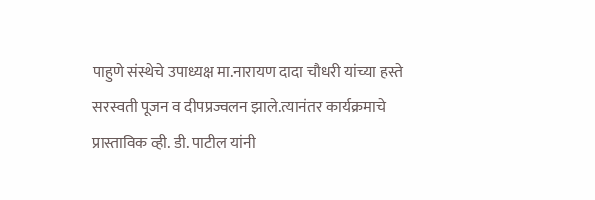पाहुणे संस्थेचे उपाध्यक्ष मा.नारायण दादा चौधरी यांच्या हस्ते सरस्वती पूजन व दीपप्रज्वलन झाले.त्यानंतर कार्यक्रमाचे प्रास्ताविक व्ही. डी. पाटील यांनी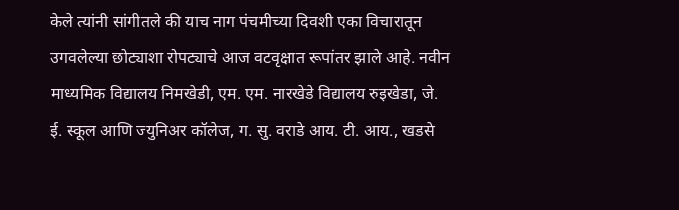केले त्यांनी सांगीतले की याच नाग पंचमीच्या दिवशी एका विचारातून उगवलेल्या छोट्याशा रोपट्याचे आज वटवृक्षात रूपांतर झाले आहे. नवीन माध्यमिक विद्यालय निमखेडी, एम. एम. नारखेडे विद्यालय रुइखेडा, जे. ई. स्कूल आणि ज्युनिअर कॉलेज, ग. सु. वराडे आय. टी. आय., खडसे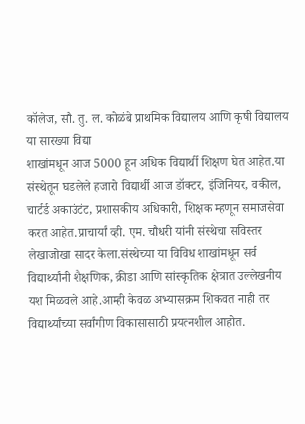कॉलेज, सौ. तु. ल. कोळंबे प्राथमिक विद्यालय आणि कृषी विद्यालय या सारख्या विद्या
शाखांमधून आज 5000 हून अधिक विद्यार्थी शिक्षण घेत आहेत.या संस्थेतून घडलेले हजारो विद्यार्थी आज डॉक्टर, इंजिनियर, वकील, चार्टर्ड अकाउंटंट, प्रशासकीय अधिकारी, शिक्षक म्हणून समाजसेवा करत आहेत.प्राचार्यां व्ही. एम. चौधरी यांनी संस्थेचा सविस्तर लेखाजोखा सादर केला.संस्थेच्या या विविध शाखांमधून सर्व विद्यार्थ्यांनी शैक्षणिक, क्रीडा आणि सांस्कृतिक क्षेत्रात उल्लेखनीय यश मिळवले आहे.आम्ही केवळ अभ्यासक्रम शिकवत नाही तर विद्यार्थ्यांच्या सर्वांगीण विकासासाठी प्रयत्नशील आहोत.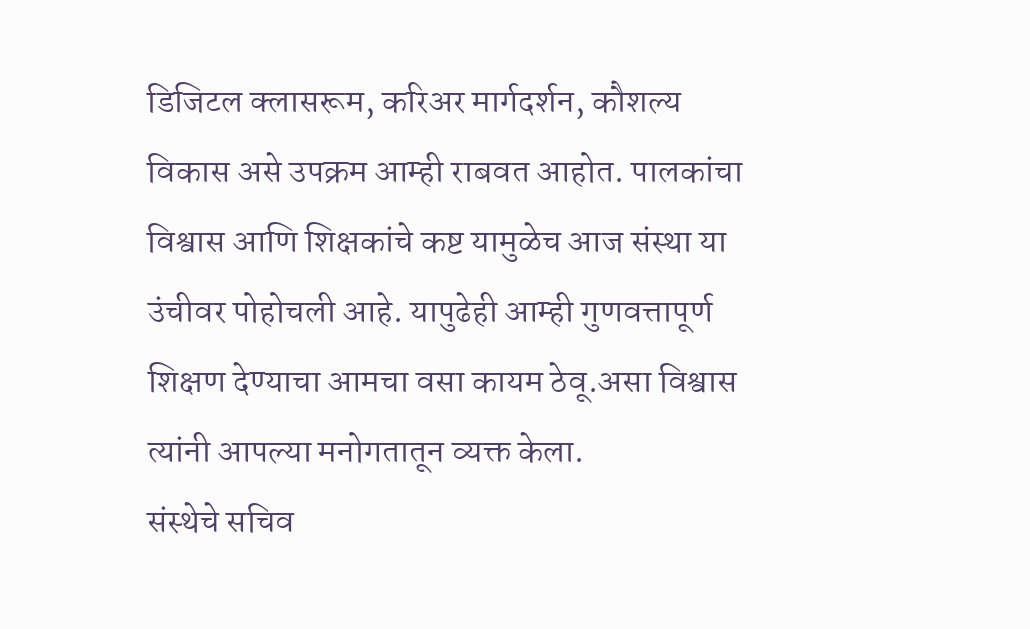डिजिटल क्लासरूम, करिअर मार्गदर्शन, कौशल्य विकास असे उपक्रम आम्ही राबवत आहोत. पालकांचा विश्वास आणि शिक्षकांचे कष्ट यामुळेच आज संस्था या उंचीवर पोहोचली आहे. यापुढेही आम्ही गुणवत्तापूर्ण शिक्षण देण्याचा आमचा वसा कायम ठेवू.असा विश्वास त्यांनी आपल्या मनोगतातून व्यक्त केला.
संस्थेचे सचिव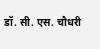डॉ. सी. एस. चौधरी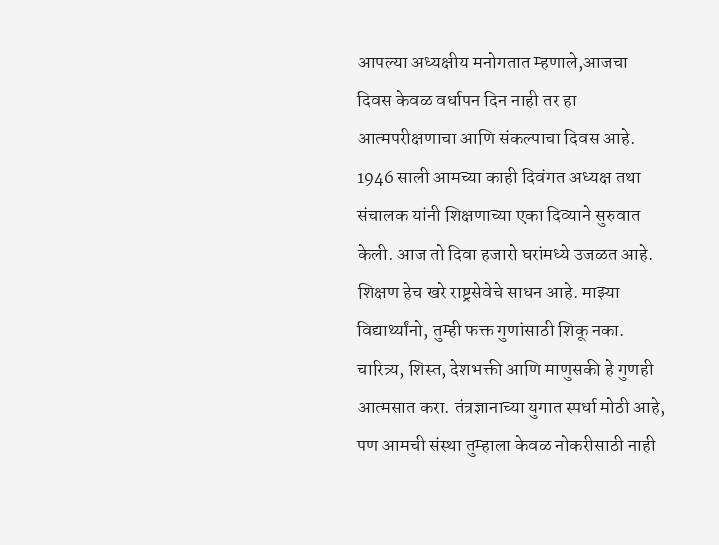आपल्या अध्यक्षीय मनोगतात म्हणाले,आजचा दिवस केवळ वर्धापन दिन नाही तर हा आत्मपरीक्षणाचा आणि संकल्पाचा दिवस आहे. 1946 साली आमच्या काही दिवंगत अध्यक्ष तथा संचालक यांनी शिक्षणाच्या एका दिव्याने सुरुवात केली. आज तो दिवा हजारो घरांमध्ये उजळत आहे. शिक्षण हेच खरे राष्ट्रसेवेचे साधन आहे. माझ्या विद्यार्थ्यांनो, तुम्ही फक्त गुणांसाठी शिकू नका. चारित्र्य, शिस्त, देशभक्ती आणि माणुसकी हे गुणही आत्मसात करा. तंत्रज्ञानाच्या युगात स्पर्धा मोठी आहे, पण आमची संस्था तुम्हाला केवळ नोकरीसाठी नाही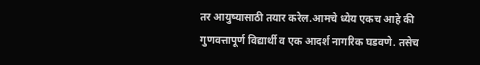तर आयुष्यासाठी तयार करेल.आमचे ध्येय एकच आहे की गुणवत्तापूर्ण विद्यार्थी व एक आदर्श नागरिक घडवणे. तसेच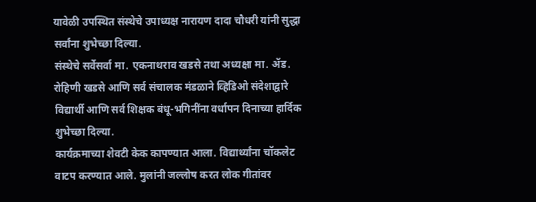यावेळी उपस्थित संस्थेचे उपाध्यक्ष नारायण दादा चौधरी यांनी सुद्धा सर्वांना शुभेच्छा दिल्या.
संस्थेचे सर्वेसर्वा मा. एकनाथराव खडसे तथा अध्यक्षा मा. ॲड. रोहिणी खडसे आणि सर्व संचालक मंडळाने व्हिडिओ संदेशाद्वारे विद्यार्थी आणि सर्व शिक्षक बंधू-भगिनींना वर्धापन दिनाच्या हार्दिक शुभेच्छा दिल्या.
कार्यक्रमाच्या शेवटी केक कापण्यात आला. विद्यार्थ्यांना चॉकलेट वाटप करण्यात आले. मुलांनी जल्लोष करत लोक गीतांवर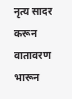नृत्य सादर करून वातावरण भारून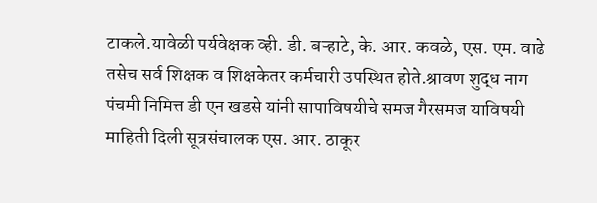टाकले.यावेळी पर्यवेक्षक व्ही. डी. बऱ्हाटे, के. आर. कवळे, एस. एम. वाढे तसेच सर्व शिक्षक व शिक्षकेतर कर्मचारी उपस्थित होते.श्रावण शुद्ध नाग पंचमी निमित्त डी एन खडसे यांनी सापाविषयीचे समज गैरसमज याविषयी माहिती दिली सूत्रसंचालक एस. आर. ठाकूर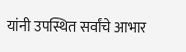यांनी उपस्थित सर्वांचे आभार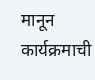मानून कार्यक्रमाची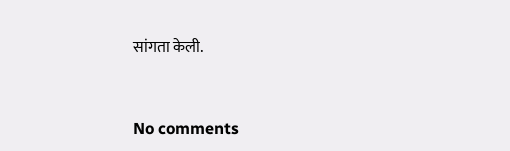सांगता केली.


No comments